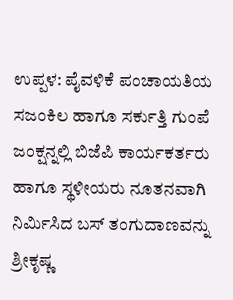ಉಪ್ಪಳ: ಪೈವಳಿಕೆ ಪಂಚಾಯತಿಯ ಸಜಂಕಿಲ ಹಾಗೂ ಸರ್ಕುತ್ತಿ ಗುಂಪೆ ಜಂಕ್ಷನ್ನಲ್ಲಿ ಬಿಜೆಪಿ ಕಾರ್ಯಕರ್ತರು ಹಾಗೂ ಸ್ಥಳೀಯರು ನೂತನವಾಗಿ ನಿರ್ಮಿಸಿದ ಬಸ್ ತಂಗುದಾಣವನ್ನು ಶ್ರೀಕೃಷ್ಣ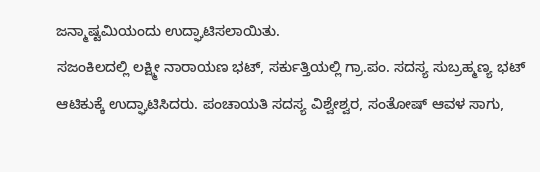ಜನ್ಮಾಷ್ಟಮಿಯಂದು ಉದ್ಘಾಟಿಸಲಾಯಿತು.
ಸಜಂಕಿಲದಲ್ಲಿ ಲಕ್ಷ್ಮೀ ನಾರಾಯಣ ಭಟ್, ಸರ್ಕುತ್ತಿಯಲ್ಲಿ ಗ್ರಾ.ಪಂ. ಸದಸ್ಯ ಸುಬ್ರಹ್ಮಣ್ಯ ಭಟ್ ಆಟಿಕುಕ್ಕೆ ಉದ್ಘಾಟಿಸಿದರು. ಪಂಚಾಯತಿ ಸದಸ್ಯ ವಿಶ್ವೇಶ್ವರ, ಸಂತೋಷ್ ಆವಳ ಸಾಗು,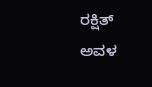ರಕ್ಷಿತ್ ಅವಳ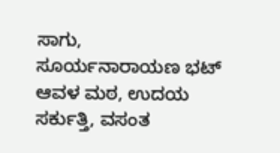ಸಾಗು, ಸೂರ್ಯನಾರಾಯಣ ಭಟ್ ಆವಳ ಮಠ, ಉದಯ ಸರ್ಕುತ್ತಿ, ವಸಂತ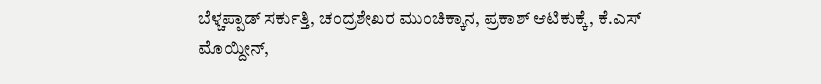ಬೆಳ್ಚಪ್ಪಾಡ್ ಸರ್ಕುತ್ತಿ, ಚಂದ್ರಶೇಖರ ಮುಂಚಿಕ್ಕಾನ, ಪ್ರಕಾಶ್ ಆಟಿಕುಕ್ಕೆ, ಕೆ.ಎಸ್ ಮೊಯ್ದೀನ್,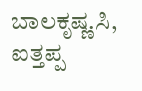ಬಾಲಕೃಷ್ಣ.ಸಿ, ಐತ್ತಪ್ಪ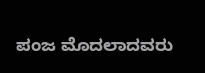ಪಂಜ ಮೊದಲಾದವರು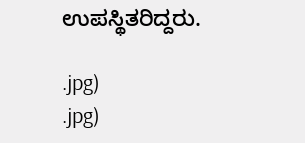ಉಪಸ್ಥಿತರಿದ್ದರು.

.jpg)
.jpg)